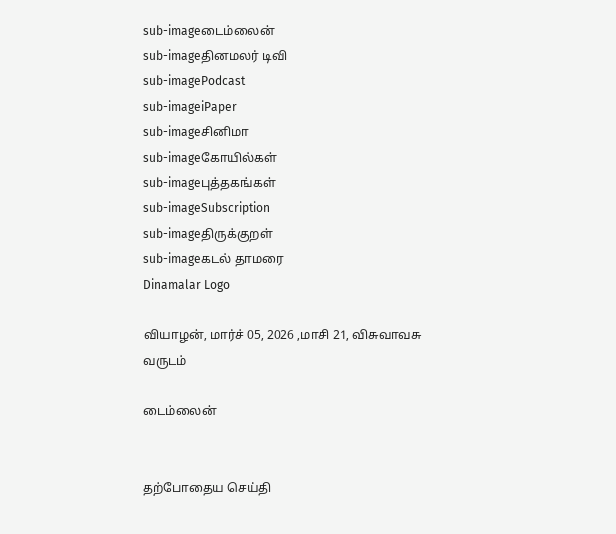sub-imageடைம்லைன்
sub-imageதினமலர் டிவி
sub-imagePodcast
sub-imageiPaper
sub-imageசினிமா
sub-imageகோயில்கள்
sub-imageபுத்தகங்கள்
sub-imageSubscription
sub-imageதிருக்குறள்
sub-imageகடல் தாமரை
Dinamalar Logo

வியாழன், மார்ச் 05, 2026 ,மாசி 21, விசுவாவசு வருடம்

டைம்லைன்


தற்போதைய செய்தி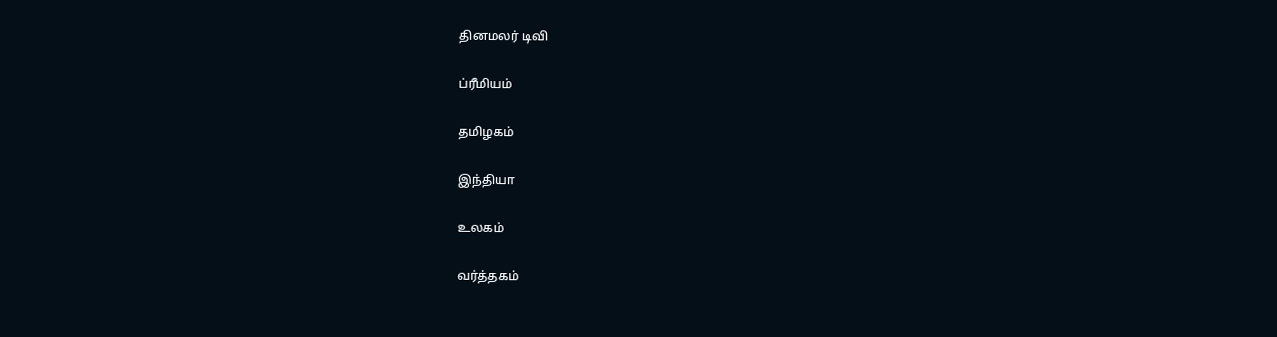தினமலர் டிவி


ப்ரீமியம்


தமிழகம்


இந்தியா


உலகம்


வர்த்தகம்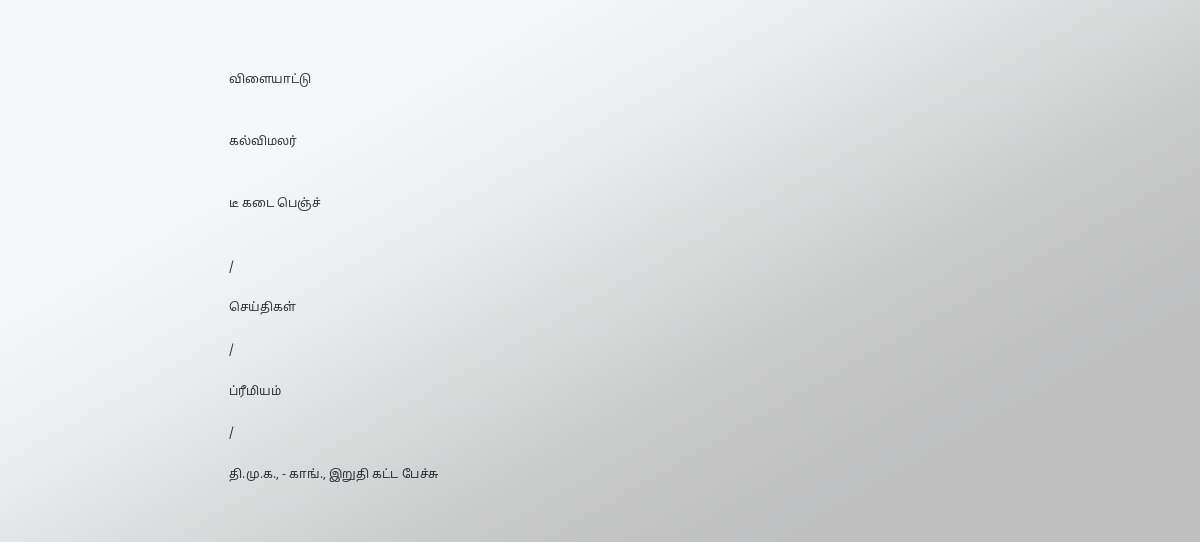விளையாட்டு


கல்விமலர்


டீ கடை பெஞ்ச்


/

செய்திகள்

/

ப்ரீமியம்

/

தி.மு.க., - காங்., இறுதி கட்ட பேச்சு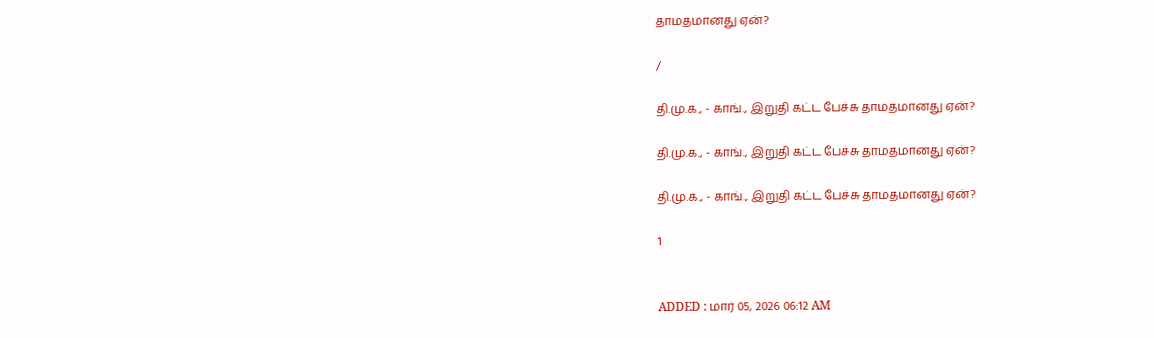தாமதமானது ஏன்?

/

தி.மு.க., - காங்., இறுதி கட்ட பேச்சு தாமதமானது ஏன்?

தி.மு.க., - காங்., இறுதி கட்ட பேச்சு தாமதமானது ஏன்?

தி.மு.க., - காங்., இறுதி கட்ட பேச்சு தாமதமானது ஏன்?

1


ADDED : மார் 05, 2026 06:12 AM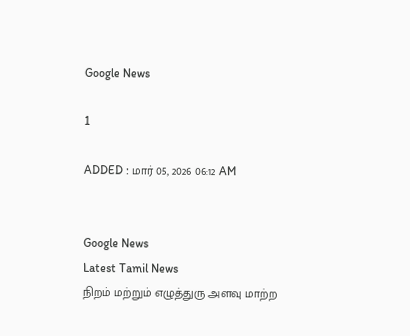Google News

1

ADDED : மார் 05, 2026 06:12 AM


Google News
Latest Tamil News
நிறம் மற்றும் எழுத்துரு அளவு மாற்ற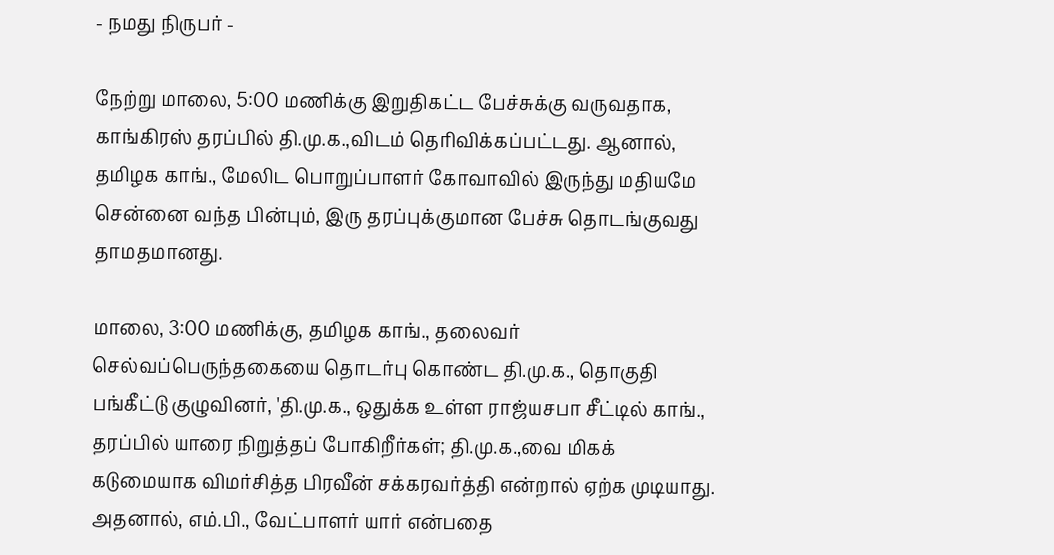- நமது நிருபர் -

நேற்று மாலை, 5:00 மணிக்கு இறுதிகட்ட பேச்சுக்கு வருவதாக, காங்கிரஸ் தரப்பில் தி.மு.க.,விடம் தெரிவிக்கப்பட்டது. ஆனால், தமிழக காங்., மேலிட பொறுப்பாளர் கோவாவில் இருந்து மதியமே சென்னை வந்த பின்பும், இரு தரப்புக்குமான பேச்சு தொடங்குவது தாமதமானது.

மாலை, 3:00 மணிக்கு, தமிழக காங்., தலைவர் செல்வப்பெருந்தகையை தொடர்பு கொண்ட தி.மு.க., தொகுதி பங்கீட்டு குழுவினர், 'தி.மு.க., ஒதுக்க உள்ள ராஜ்யசபா சீட்டில் காங்., தரப்பில் யாரை நிறுத்தப் போகிறீர்கள்; தி.மு.க.,வை மிகக் கடுமையாக விமர்சித்த பிரவீன் சக்கரவர்த்தி என்றால் ஏற்க முடியாது. அதனால், எம்.பி., வேட்பாளர் யார் என்பதை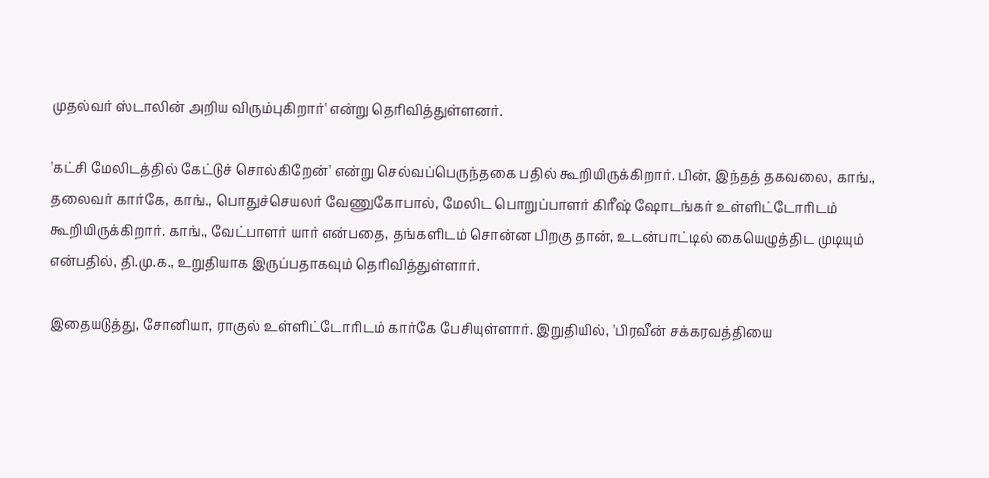முதல்வர் ஸ்டாலின் அறிய விரும்புகிறார்' என்று தெரிவித்துள்ளனர்.

'கட்சி மேலிடத்தில் கேட்டுச் சொல்கிறேன்' என்று செல்வப்பெருந்தகை பதில் கூறியிருக்கிறார். பின், இந்தத் தகவலை, காங்., தலைவர் கார்கே, காங்., பொதுச்செயலர் வேணுகோபால், மேலிட பொறுப்பாளர் கிரீஷ் ஷோடங்கர் உள்ளிட்டோரிடம் கூறியிருக்கிறார். காங்., வேட்பாளர் யார் என்பதை, தங்களிடம் சொன்ன பிறகு தான், உடன்பாட்டில் கையெழுத்திட முடியும் என்பதில், தி.மு.க., உறுதியாக இருப்பதாகவும் தெரிவித்துள்ளார்.

இதையடுத்து, சோனியா, ராகுல் உள்ளிட்டோரிடம் கார்கே பேசியுள்ளார். இறுதியில், 'பிரவீன் சக்கரவத்தியை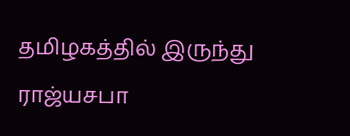தமிழகத்தில் இருந்து ராஜ்யசபா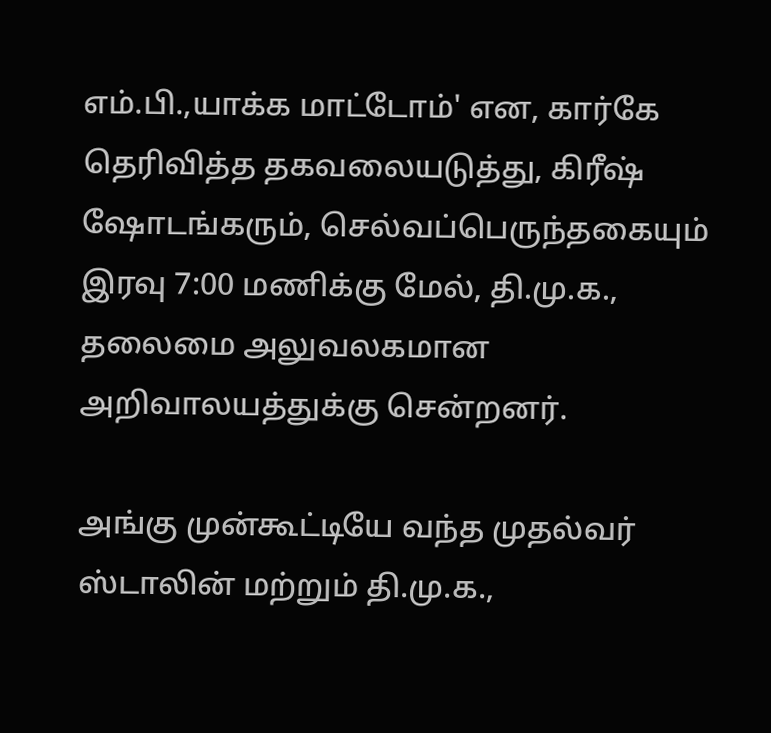எம்.பி.,யாக்க மாட்டோம்' என, கார்கே தெரிவித்த தகவலையடுத்து, கிரீஷ் ஷோடங்கரும், செல்வப்பெருந்தகையும் இரவு 7:00 மணிக்கு மேல், தி.மு.க., தலைமை அலுவலகமான அறிவாலயத்துக்கு சென்றனர்.

அங்கு முன்கூட்டியே வந்த முதல்வர் ஸ்டாலின் மற்றும் தி.மு.க.,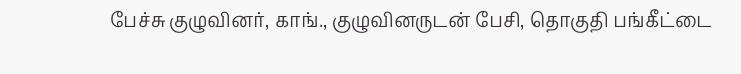பேச்சு குழுவினர், காங்., குழுவினருடன் பேசி, தொகுதி பங்கீட்டை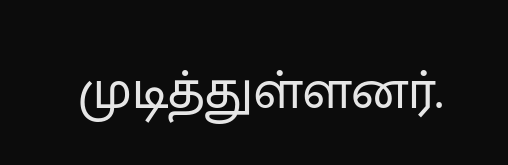முடித்துள்ளனர்.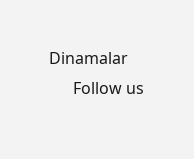Dinamalar
      Follow us